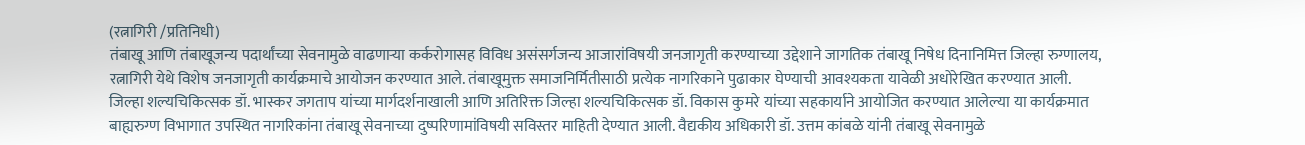(रत्नागिरी /प्रतिनिधी)
तंबाखू आणि तंबाखूजन्य पदार्थांच्या सेवनामुळे वाढणाऱ्या कर्करोगासह विविध असंसर्गजन्य आजारांविषयी जनजागृती करण्याच्या उद्देशाने जागतिक तंबाखू निषेध दिनानिमित्त जिल्हा रुग्णालय, रत्नागिरी येथे विशेष जनजागृती कार्यक्रमाचे आयोजन करण्यात आले. तंबाखूमुक्त समाजनिर्मितीसाठी प्रत्येक नागरिकाने पुढाकार घेण्याची आवश्यकता यावेळी अधोरेखित करण्यात आली.
जिल्हा शल्यचिकित्सक डॉ. भास्कर जगताप यांच्या मार्गदर्शनाखाली आणि अतिरिक्त जिल्हा शल्यचिकित्सक डॉ. विकास कुमरे यांच्या सहकार्याने आयोजित करण्यात आलेल्या या कार्यक्रमात बाह्यरुग्ण विभागात उपस्थित नागरिकांना तंबाखू सेवनाच्या दुष्परिणामांविषयी सविस्तर माहिती देण्यात आली. वैद्यकीय अधिकारी डॉ. उत्तम कांबळे यांनी तंबाखू सेवनामुळे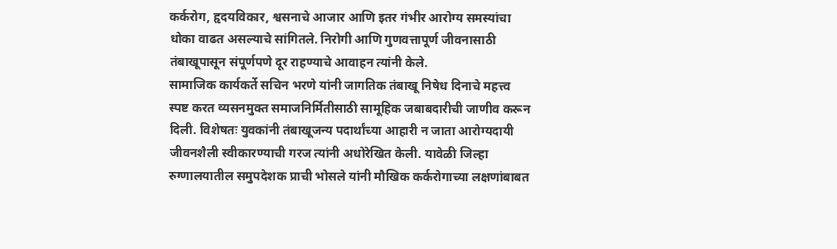कर्करोग, हृदयविकार, श्वसनाचे आजार आणि इतर गंभीर आरोग्य समस्यांचा धोका वाढत असल्याचे सांगितले. निरोगी आणि गुणवत्तापूर्ण जीवनासाठी तंबाखूपासून संपूर्णपणे दूर राहण्याचे आवाहन त्यांनी केले.
सामाजिक कार्यकर्ते सचिन भरणे यांनी जागतिक तंबाखू निषेध दिनाचे महत्त्व स्पष्ट करत व्यसनमुक्त समाजनिर्मितीसाठी सामूहिक जबाबदारीची जाणीव करून दिली. विशेषतः युवकांनी तंबाखूजन्य पदार्थांच्या आहारी न जाता आरोग्यदायी जीवनशैली स्वीकारण्याची गरज त्यांनी अधोरेखित केली. यावेळी जिल्हा रुग्णालयातील समुपदेशक प्राची भोसले यांनी मौखिक कर्करोगाच्या लक्षणांबाबत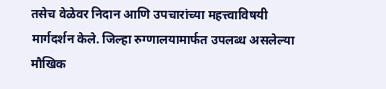तसेच वेळेवर निदान आणि उपचारांच्या महत्त्वाविषयी मार्गदर्शन केले. जिल्हा रुग्णालयामार्फत उपलब्ध असलेल्या मौखिक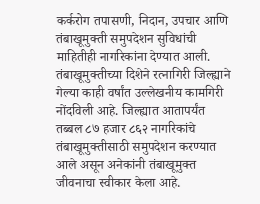कर्करोग तपासणी, निदान, उपचार आणि तंबाखूमुक्ती समुपदेशन सुविधांची माहितीही नागरिकांना देण्यात आली.
तंबाखूमुक्तीच्या दिशेने रत्नागिरी जिल्ह्याने गेल्या काही वर्षांत उल्लेखनीय कामगिरी नोंदविली आहे. जिल्ह्यात आतापर्यंत तब्बल ८७ हजार ८६२ नागरिकांचे तंबाखूमुक्तीसाठी समुपदेशन करण्यात आले असून अनेकांनी तंबाखूमुक्त जीवनाचा स्वीकार केला आहे.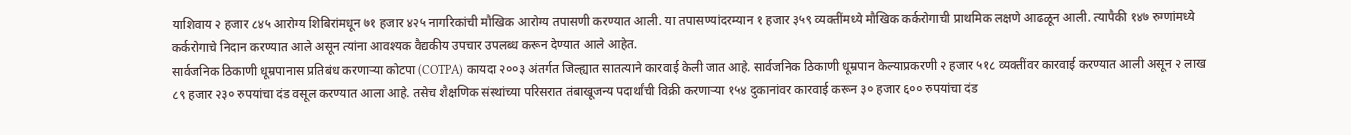याशिवाय २ हजार ८४५ आरोग्य शिबिरांमधून ७१ हजार ४२५ नागरिकांची मौखिक आरोग्य तपासणी करण्यात आली. या तपासण्यांदरम्यान १ हजार ३५९ व्यक्तींमध्ये मौखिक कर्करोगाची प्राथमिक लक्षणे आढळून आली. त्यापैकी १४७ रुग्णांमध्ये कर्करोगाचे निदान करण्यात आले असून त्यांना आवश्यक वैद्यकीय उपचार उपलब्ध करून देण्यात आले आहेत.
सार्वजनिक ठिकाणी धूम्रपानास प्रतिबंध करणाऱ्या कोटपा (COTPA) कायदा २००३ अंतर्गत जिल्ह्यात सातत्याने कारवाई केली जात आहे. सार्वजनिक ठिकाणी धूम्रपान केल्याप्रकरणी २ हजार ५१८ व्यक्तींवर कारवाई करण्यात आली असून २ लाख ८९ हजार २३० रुपयांचा दंड वसूल करण्यात आला आहे. तसेच शैक्षणिक संस्थांच्या परिसरात तंबाखूजन्य पदार्थांची विक्री करणाऱ्या १५४ दुकानांवर कारवाई करून ३० हजार ६०० रुपयांचा दंड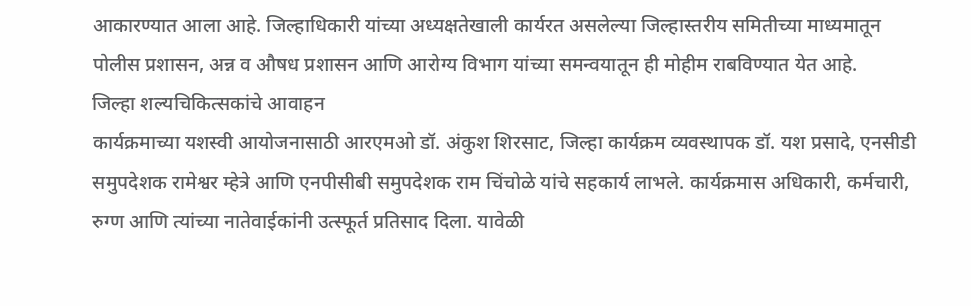आकारण्यात आला आहे. जिल्हाधिकारी यांच्या अध्यक्षतेखाली कार्यरत असलेल्या जिल्हास्तरीय समितीच्या माध्यमातून पोलीस प्रशासन, अन्न व औषध प्रशासन आणि आरोग्य विभाग यांच्या समन्वयातून ही मोहीम राबविण्यात येत आहे.
जिल्हा शल्यचिकित्सकांचे आवाहन
कार्यक्रमाच्या यशस्वी आयोजनासाठी आरएमओ डॉ. अंकुश शिरसाट, जिल्हा कार्यक्रम व्यवस्थापक डॉ. यश प्रसादे, एनसीडी समुपदेशक रामेश्वर म्हेत्रे आणि एनपीसीबी समुपदेशक राम चिंचोळे यांचे सहकार्य लाभले. कार्यक्रमास अधिकारी, कर्मचारी, रुग्ण आणि त्यांच्या नातेवाईकांनी उत्स्फूर्त प्रतिसाद दिला. यावेळी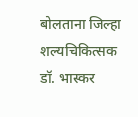बोलताना जिल्हा शल्यचिकित्सक डॉ. भास्कर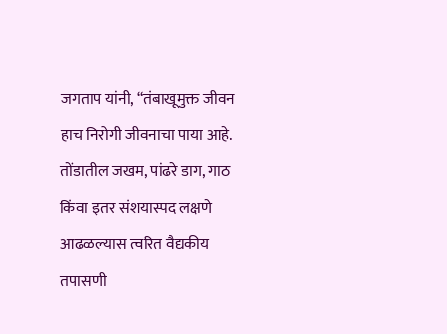जगताप यांनी, “तंबाखूमुक्त जीवन हाच निरोगी जीवनाचा पाया आहे. तोंडातील जखम, पांढरे डाग, गाठ किंवा इतर संशयास्पद लक्षणे आढळल्यास त्वरित वैद्यकीय तपासणी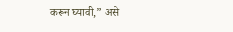करून घ्यावी,” असे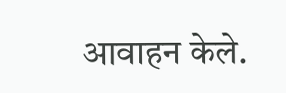आवाहन केले.